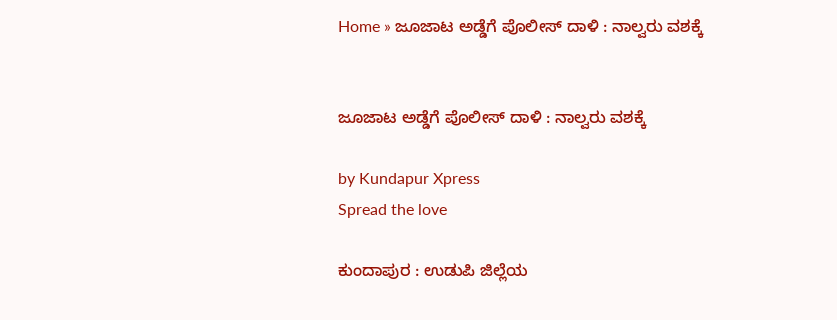Home » ಜೂಜಾಟ ಅಡ್ಡೆಗೆ ಪೊಲೀಸ್‌ ದಾಳಿ : ನಾಲ್ವರು ವಶಕ್ಕೆ


ಜೂಜಾಟ ಅಡ್ಡೆಗೆ ಪೊಲೀಸ್‌ ದಾಳಿ : ನಾಲ್ವರು ವಶಕ್ಕೆ

by Kundapur Xpress
Spread the love

ಕುಂದಾಪುರ : ಉಡುಪಿ ಜಿಲ್ಲೆಯ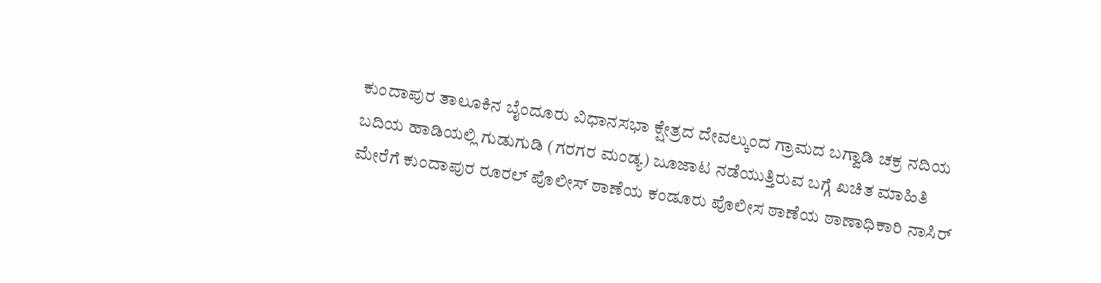ಕುಂದಾಪುರ ತಾಲೂಕಿನ ಬೈಂದೂರು ವಿಧಾನಸಭಾ ಕ್ಷೇತ್ರದ ದೇವಲ್ಕುಂದ ಗ್ರಾಮದ ಬಗ್ವಾಡಿ ಚಕ್ರ ನದಿಯ ಬದಿಯ ಹಾಡಿಯಲ್ಲಿ ಗುಡುಗುಡಿ (ಗರಗರ ಮಂಡ್ಯ) ಜೂಜಾಟ ನಡೆಯುತ್ತಿರುವ ಬಗ್ಗೆ ಖಚಿತ ಮಾಹಿತಿ ಮೇರೆಗೆ ಕುಂದಾಪುರ ರೂರಲ್ ಪೊಲೀಸ್ ಠಾಣೆಯ ಕಂಡೂರು ಪೊಲೀಸ ಠಾಣೆಯ ಠಾಣಾಧಿಕಾರಿ ನಾಸಿರ್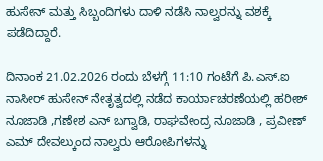ಹುಸೇನ್ ಮತ್ತು ಸಿಬ್ಬಂದಿಗಳು ದಾಳಿ ನಡೆಸಿ ನಾಲ್ವರನ್ನು ವಶಕ್ಕೆ ಪಡೆದಿದ್ದಾರೆ.

ದಿನಾಂಕ 21.02.2026 ರಂದು ಬೆಳಗ್ಗೆ 11:10 ಗಂಟೆಗೆ ಪಿ.ಎಸ್.ಐ ನಾಸೀ‌ರ್ ಹುಸೇನ್ ನೇತೃತ್ವದಲ್ಲಿ ನಡೆದ ಕಾರ್ಯಾಚರಣೆಯಲ್ಲಿ ಹರೀಶ್ ನೂಜಾಡಿ ,ಗಣೇಶ ಎನ್ ಬಗ್ವಾಡಿ, ರಾಘವೇಂದ್ರ ನೂಜಾಡಿ , ಪ್ರವೀಣ್‌ ಎಮ್ ದೇವಲ್ಕುಂದ ನಾಲ್ವರು ಆರೋಪಿಗಳನ್ನು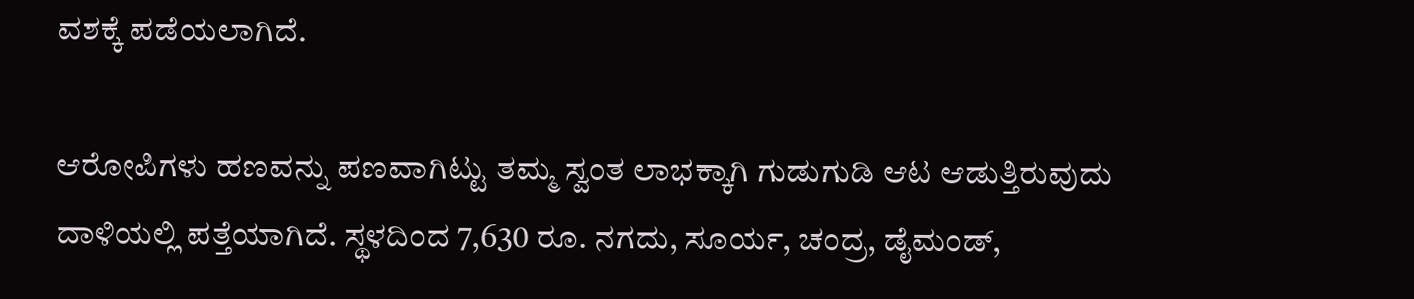ವಶಕ್ಕೆ ಪಡೆಯಲಾಗಿದೆ.

ಆರೋಪಿಗಳು ಹಣವನ್ನು ಪಣವಾಗಿಟ್ಟು ತಮ್ಮ ಸ್ವಂತ ಲಾಭಕ್ಕಾಗಿ ಗುಡುಗುಡಿ ಆಟ ಆಡುತ್ತಿರುವುದು ದಾಳಿಯಲ್ಲಿ ಪತ್ತೆಯಾಗಿದೆ. ಸ್ಥಳದಿಂದ 7,630 ರೂ. ನಗದು, ಸೂರ್ಯ, ಚಂದ್ರ, ಡೈಮಂಡ್,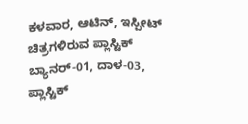ಕಳವಾರ, ಆಟಿನ್, ಇಸ್ಪೀಟ್ ಚಿತ್ರಗಳಿರುವ ಪ್ಲಾಸ್ಟಿಕ್ ಬ್ಯಾನರ್-01, ದಾಳ-03, ಪ್ಲಾಸ್ಟಿಕ್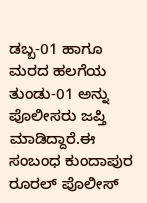ಡಬ್ಬ-01 ಹಾಗೂ ಮರದ ಹಲಗೆಯ ತುಂಡು-01 ಅನ್ನು ಪೊಲೀಸರು ಜಪ್ತಿ ಮಾಡಿದ್ದಾರೆ.ಈ ಸಂಬಂಧ ಕುಂದಾಪುರ ರೂರಲ್ ಪೊಲೀಸ್‌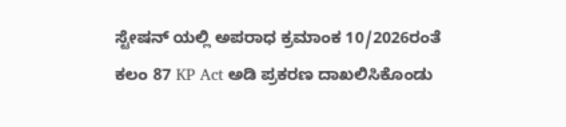ಸ್ಟೇಷನ್‌ ಯಲ್ಲಿ ಅಪರಾಧ ಕ್ರಮಾಂಕ 10/2026ರಂತೆ ಕಲಂ 87 KP Act ಅಡಿ ಪ್ರಕರಣ ದಾಖಲಿಸಿಕೊಂಡು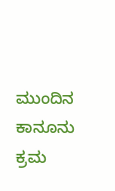ಮುಂದಿನ ಕಾನೂನು ಕ್ರಮ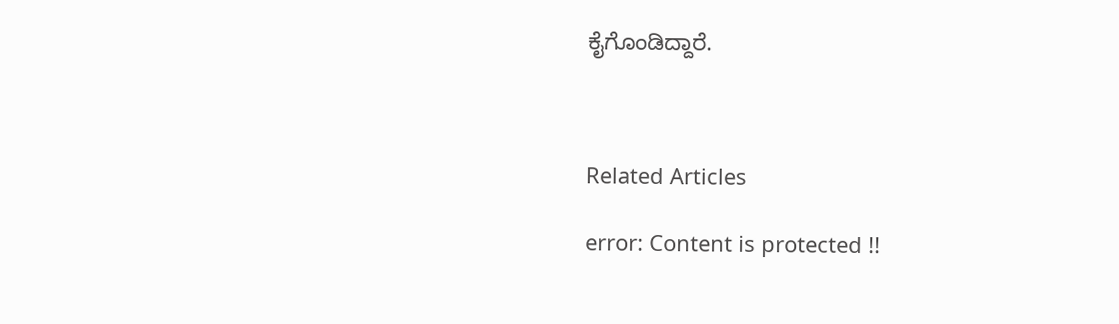ಕೈಗೊಂಡಿದ್ದಾರೆ.



Related Articles

error: Content is protected !!